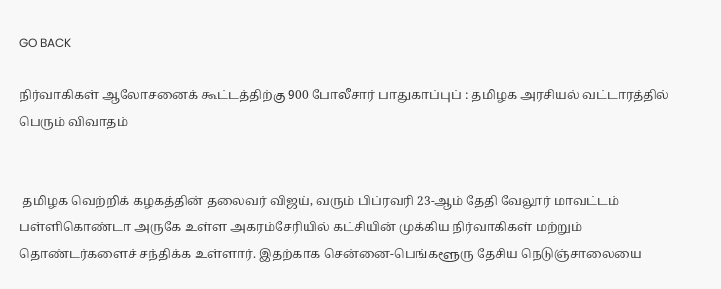GO BACK

நிர்வாகிகள் ஆலோசனைக் கூட்டத்திற்கு 900 போலீசார் பாதுகாப்புப் : தமிழக அரசியல் வட்டாரத்தில் பெரும் விவாதம்


 தமிழக வெற்றிக் கழகத்தின் தலைவர் விஜய், வரும் பிப்ரவரி 23-ஆம் தேதி வேலூர் மாவட்டம் பள்ளிகொண்டா அருகே உள்ள அகரம்சேரியில் கட்சியின் முக்கிய நிர்வாகிகள் மற்றும் தொண்டர்களைச் சந்திக்க உள்ளார். இதற்காக சென்னை-பெங்களூரு தேசிய நெடுஞ்சாலையை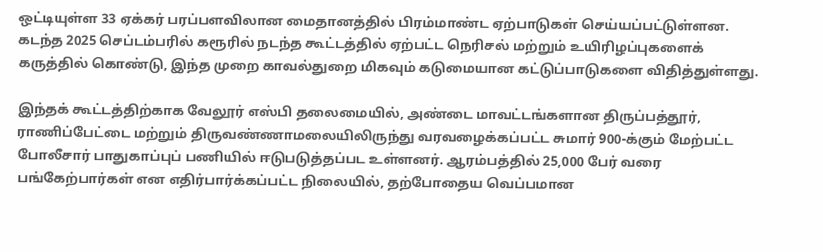ஒட்டியுள்ள 33 ஏக்கர் பரப்பளவிலான மைதானத்தில் பிரம்மாண்ட ஏற்பாடுகள் செய்யப்பட்டுள்ளன. கடந்த 2025 செப்டம்பரில் கரூரில் நடந்த கூட்டத்தில் ஏற்பட்ட நெரிசல் மற்றும் உயிரிழப்புகளைக் கருத்தில் கொண்டு, இந்த முறை காவல்துறை மிகவும் கடுமையான கட்டுப்பாடுகளை விதித்துள்ளது.

இந்தக் கூட்டத்திற்காக வேலூர் எஸ்பி தலைமையில், அண்டை மாவட்டங்களான திருப்பத்தூர், ராணிப்பேட்டை மற்றும் திருவண்ணாமலையிலிருந்து வரவழைக்கப்பட்ட சுமார் 900-க்கும் மேற்பட்ட போலீசார் பாதுகாப்புப் பணியில் ஈடுபடுத்தப்பட உள்ளனர். ஆரம்பத்தில் 25,000 பேர் வரை பங்கேற்பார்கள் என எதிர்பார்க்கப்பட்ட நிலையில், தற்போதைய வெப்பமான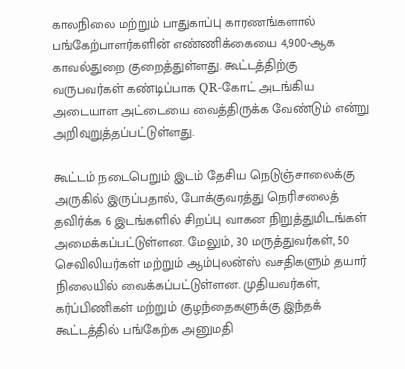காலநிலை மற்றும் பாதுகாப்பு காரணங்களால் பங்கேற்பாளர்களின் எண்ணிக்கையை 4,900-ஆக காவல்துறை குறைத்துள்ளது. கூட்டத்திற்கு வருபவர்கள் கண்டிப்பாக QR-கோட் அடங்கிய அடையாள அட்டையை வைத்திருக்க வேண்டும் என்று அறிவுறுத்தப்பட்டுள்ளது.

கூட்டம் நடைபெறும் இடம் தேசிய நெடுஞ்சாலைக்கு அருகில் இருப்பதால், போக்குவரத்து நெரிசலைத் தவிர்க்க 6 இடங்களில் சிறப்பு வாகன நிறுத்துமிடங்கள் அமைக்கப்பட்டுள்ளன. மேலும், 30 மருத்துவர்கள், 50 செவிலியர்கள் மற்றும் ஆம்புலன்ஸ் வசதிகளும் தயார் நிலையில் வைக்கப்பட்டுள்ளன. முதியவர்கள், கர்ப்பிணிகள் மற்றும் குழந்தைகளுக்கு இந்தக் கூட்டத்தில் பங்கேற்க அனுமதி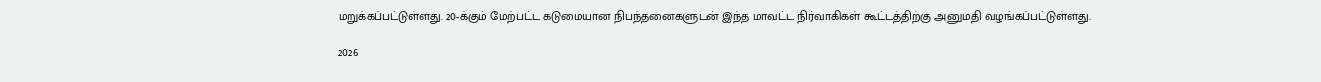மறுக்கப்பட்டுள்ளது. 20-க்கும் மேற்பட்ட கடுமையான நிபந்தனைகளுடன் இந்த மாவட்ட நிர்வாகிகள் கூட்டத்திற்கு அனுமதி வழங்கப்பட்டுள்ளது.

2026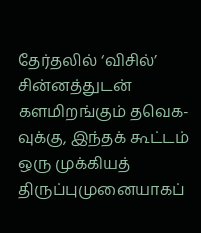தேர்தலில் ‘விசில்’ சின்னத்துடன் களமிறங்கும் தவெக-வுக்கு, இந்தக் கூட்டம் ஒரு முக்கியத் திருப்புமுனையாகப்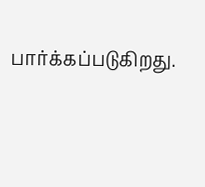பார்க்கப்படுகிறது.